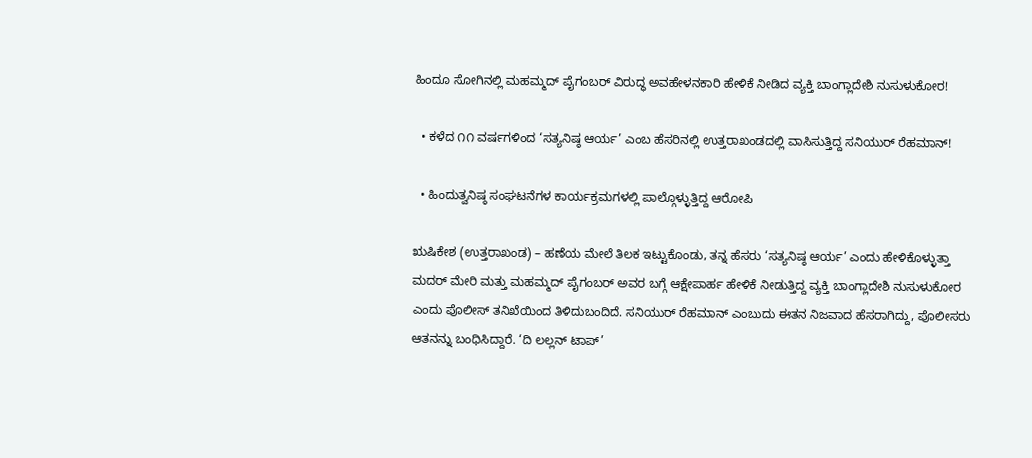ಹಿಂದೂ ಸೋಗಿನಲ್ಲಿ ಮಹಮ್ಮದ್ ಪೈಗಂಬರ್ ವಿರುದ್ಧ ಅವಹೇಳನಕಾರಿ ಹೇಳಿಕೆ ನೀಡಿದ ವ್ಯಕ್ತಿ ಬಾಂಗ್ಲಾದೇಶಿ ನುಸುಳುಕೋರ!

  • ಕಳೆದ ೧೧ ವರ್ಷಗಳಿಂದ ‘ಸತ್ಯನಿಷ್ಠ ಆರ್ಯ’ ಎಂಬ ಹೆಸರಿನಲ್ಲಿ ಉತ್ತರಾಖಂಡದಲ್ಲಿ ವಾಸಿಸುತ್ತಿದ್ದ ಸನಿಯುರ್ ರೆಹಮಾನ್!

  • ಹಿಂದುತ್ವನಿಷ್ಠ ಸಂಘಟನೆಗಳ ಕಾರ್ಯಕ್ರಮಗಳಲ್ಲಿ ಪಾಲ್ಗೊಳ್ಳುತ್ತಿದ್ದ ಆರೋಪಿ

ಋಷಿಕೇಶ (ಉತ್ತರಾಖಂಡ) – ಹಣೆಯ ಮೇಲೆ ತಿಲಕ ಇಟ್ಟುಕೊಂಡು, ತನ್ನ ಹೆಸರು ‘ಸತ್ಯನಿಷ್ಠ ಆರ್ಯ’ ಎಂದು ಹೇಳಿಕೊಳ್ಳುತ್ತಾ ಮದರ್ ಮೇರಿ ಮತ್ತು ಮಹಮ್ಮದ್ ಪೈಗಂಬರ್ ಅವರ ಬಗ್ಗೆ ಆಕ್ಷೇಪಾರ್ಹ ಹೇಳಿಕೆ ನೀಡುತ್ತಿದ್ದ ವ್ಯಕ್ತಿ ಬಾಂಗ್ಲಾದೇಶಿ ನುಸುಳುಕೋರ ಎಂದು ಪೊಲೀಸ್ ತನಿಖೆಯಿಂದ ತಿಳಿದುಬಂದಿದೆ. ಸನಿಯುರ್ ರೆಹಮಾನ್ ಎಂಬುದು ಈತನ ನಿಜವಾದ ಹೆಸರಾಗಿದ್ದು, ಪೊಲೀಸರು ಆತನನ್ನು ಬಂಧಿಸಿದ್ದಾರೆ. ‘ದಿ ಲಲ್ಲನ್ ಟಾಪ್’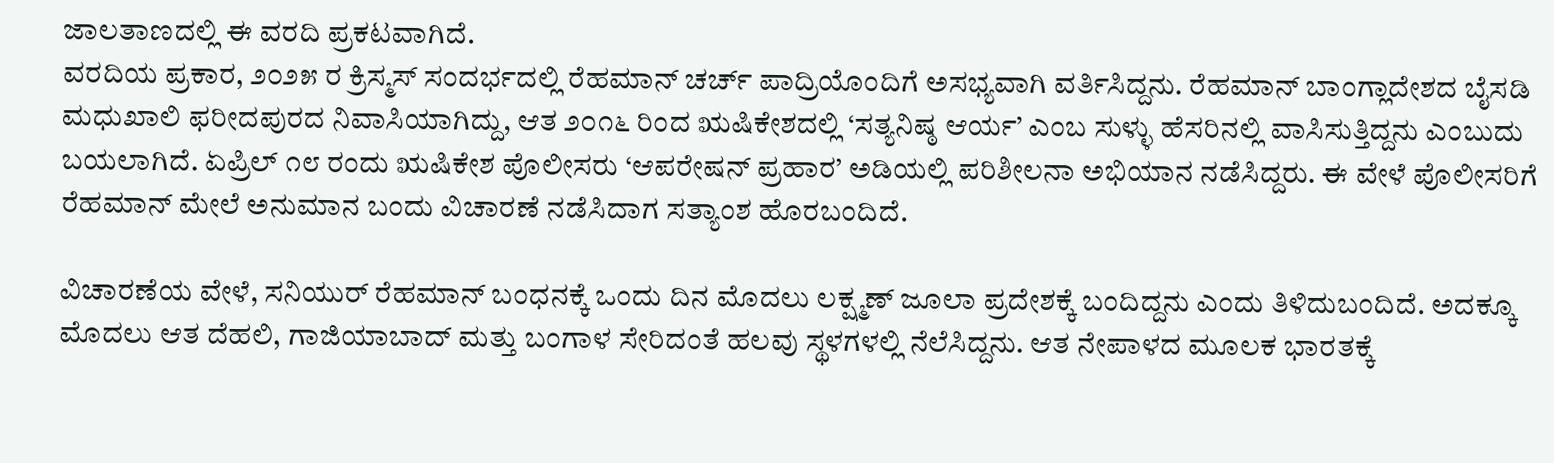ಜಾಲತಾಣದಲ್ಲಿ ಈ ವರದಿ ಪ್ರಕಟವಾಗಿದೆ.
ವರದಿಯ ಪ್ರಕಾರ, ೨೦೨೫ ರ ಕ್ರಿಸ್ಮಸ್ ಸಂದರ್ಭದಲ್ಲಿ ರೆಹಮಾನ್ ಚರ್ಚ್ ಪಾದ್ರಿಯೊಂದಿಗೆ ಅಸಭ್ಯವಾಗಿ ವರ್ತಿಸಿದ್ದನು. ರೆಹಮಾನ್ ಬಾಂಗ್ಲಾದೇಶದ ಬೈಸಡಿ ಮಧುಖಾಲಿ ಫರೀದಪುರದ ನಿವಾಸಿಯಾಗಿದ್ದು, ಆತ ೨೦೧೬ ರಿಂದ ಋಷಿಕೇಶದಲ್ಲಿ ‘ಸತ್ಯನಿಷ್ಠ ಆರ್ಯ’ ಎಂಬ ಸುಳ್ಳು ಹೆಸರಿನಲ್ಲಿ ವಾಸಿಸುತ್ತಿದ್ದನು ಎಂಬುದು ಬಯಲಾಗಿದೆ. ಏಪ್ರಿಲ್ ೧೮ ರಂದು ಋಷಿಕೇಶ ಪೊಲೀಸರು ‘ಆಪರೇಷನ್ ಪ್ರಹಾರ’ ಅಡಿಯಲ್ಲಿ ಪರಿಶೀಲನಾ ಅಭಿಯಾನ ನಡೆಸಿದ್ದರು. ಈ ವೇಳೆ ಪೊಲೀಸರಿಗೆ ರೆಹಮಾನ್ ಮೇಲೆ ಅನುಮಾನ ಬಂದು ವಿಚಾರಣೆ ನಡೆಸಿದಾಗ ಸತ್ಯಾಂಶ ಹೊರಬಂದಿದೆ.

ವಿಚಾರಣೆಯ ವೇಳೆ, ಸನಿಯುರ್ ರೆಹಮಾನ್ ಬಂಧನಕ್ಕೆ ಒಂದು ದಿನ ಮೊದಲು ಲಕ್ಷ್ಮಣ್ ಜೂಲಾ ಪ್ರದೇಶಕ್ಕೆ ಬಂದಿದ್ದನು ಎಂದು ತಿಳಿದುಬಂದಿದೆ. ಅದಕ್ಕೂ ಮೊದಲು ಆತ ದೆಹಲಿ, ಗಾಜಿಯಾಬಾದ್ ಮತ್ತು ಬಂಗಾಳ ಸೇರಿದಂತೆ ಹಲವು ಸ್ಥಳಗಳಲ್ಲಿ ನೆಲೆಸಿದ್ದನು. ಆತ ನೇಪಾಳದ ಮೂಲಕ ಭಾರತಕ್ಕೆ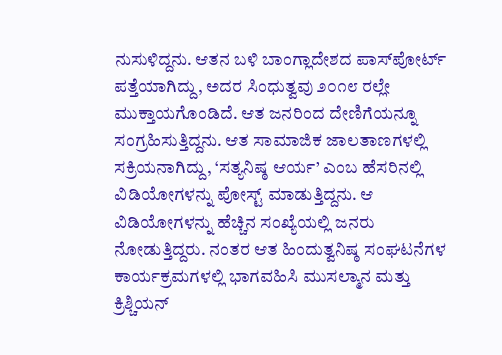ನುಸುಳಿದ್ದನು. ಆತನ ಬಳಿ ಬಾಂಗ್ಲಾದೇಶದ ಪಾಸ್‌ಪೋರ್ಟ್ ಪತ್ತೆಯಾಗಿದ್ದು, ಅದರ ಸಿಂಧುತ್ವವು ೨೦೧೮ ರಲ್ಲೇ ಮುಕ್ತಾಯಗೊಂಡಿದೆ. ಆತ ಜನರಿಂದ ದೇಣಿಗೆಯನ್ನೂ ಸಂಗ್ರಹಿಸುತ್ತಿದ್ದನು. ಆತ ಸಾಮಾಜಿಕ ಜಾಲತಾಣಗಳಲ್ಲಿ ಸಕ್ರಿಯನಾಗಿದ್ದು, ‘ಸತ್ಯನಿಷ್ಠ ಆರ್ಯ’ ಎಂಬ ಹೆಸರಿನಲ್ಲಿ ವಿಡಿಯೋಗಳನ್ನು ಪೋಸ್ಟ್ ಮಾಡುತ್ತಿದ್ದನು. ಆ ವಿಡಿಯೋಗಳನ್ನು ಹೆಚ್ಚಿನ ಸಂಖ್ಯೆಯಲ್ಲಿ ಜನರು ನೋಡುತ್ತಿದ್ದರು. ನಂತರ ಆತ ಹಿಂದುತ್ವನಿಷ್ಠ ಸಂಘಟನೆಗಳ ಕಾರ್ಯಕ್ರಮಗಳಲ್ಲಿ ಭಾಗವಹಿಸಿ ಮುಸಲ್ಮಾನ ಮತ್ತು ಕ್ರಿಶ್ಚಿಯನ್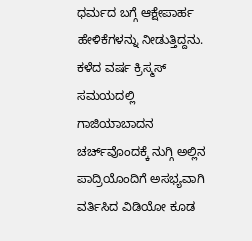ಧರ್ಮದ ಬಗ್ಗೆ ಆಕ್ಷೇಪಾರ್ಹ ಹೇಳಿಕೆಗಳನ್ನು ನೀಡುತ್ತಿದ್ದನು. ಕಳೆದ ವರ್ಷ ಕ್ರಿಸ್ಮಸ್ ಸಮಯದಲ್ಲಿ ಗಾಜಿಯಾಬಾದನ ಚರ್ಚ್‌ವೊಂದಕ್ಕೆ ನುಗ್ಗಿ ಅಲ್ಲಿನ ಪಾದ್ರಿಯೊಂದಿಗೆ ಅಸಭ್ಯವಾಗಿ ವರ್ತಿಸಿದ ವಿಡಿಯೋ ಕೂಡ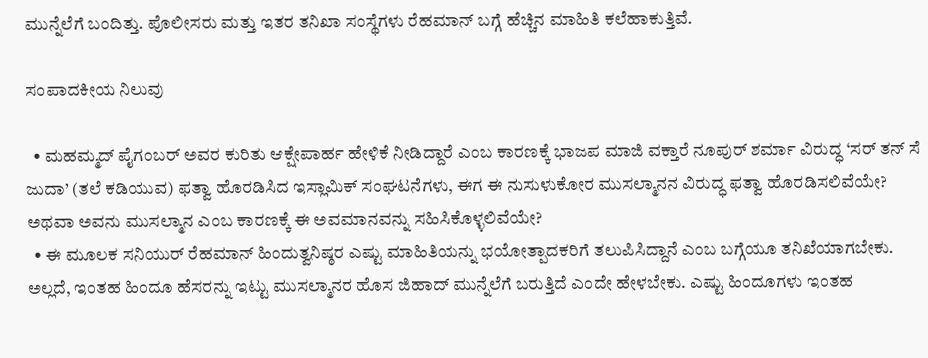ಮುನ್ನೆಲೆಗೆ ಬಂದಿತ್ತು. ಪೊಲೀಸರು ಮತ್ತು ಇತರ ತನಿಖಾ ಸಂಸ್ಥೆಗಳು ರೆಹಮಾನ್ ಬಗ್ಗೆ ಹೆಚ್ಚಿನ ಮಾಹಿತಿ ಕಲೆಹಾಕುತ್ತಿವೆ.

ಸಂಪಾದಕೀಯ ನಿಲುವು

  • ಮಹಮ್ಮದ್ ಪೈಗಂಬರ್ ಅವರ ಕುರಿತು ಆಕ್ಷೇಪಾರ್ಹ ಹೇಳಿಕೆ ನೀಡಿದ್ದಾರೆ ಎಂಬ ಕಾರಣಕ್ಕೆ ಭಾಜಪ ಮಾಜಿ ವಕ್ತಾರೆ ನೂಪುರ್ ಶರ್ಮಾ ವಿರುದ್ಧ ‘ಸರ್ ತನ್ ಸೆ ಜುದಾ’ (ತಲೆ ಕಡಿಯುವ) ಫತ್ವಾ ಹೊರಡಿಸಿದ ಇಸ್ಲಾಮಿಕ್ ಸಂಘಟನೆಗಳು, ಈಗ ಈ ನುಸುಳುಕೋರ ಮುಸಲ್ಮಾನನ ವಿರುದ್ಧ ಫತ್ವಾ ಹೊರಡಿಸಲಿವೆಯೇ? ಅಥವಾ ಅವನು ಮುಸಲ್ಮಾನ ಎಂಬ ಕಾರಣಕ್ಕೆ ಈ ಅವಮಾನವನ್ನು ಸಹಿಸಿಕೊಳ್ಳಲಿವೆಯೇ?
  • ಈ ಮೂಲಕ ಸನಿಯುರ್ ರೆಹಮಾನ್ ಹಿಂದುತ್ವನಿಷ್ಠರ ಎಷ್ಟು ಮಾಹಿತಿಯನ್ನು ಭಯೋತ್ಪಾದಕರಿಗೆ ತಲುಪಿಸಿದ್ದಾನೆ ಎಂಬ ಬಗ್ಗೆಯೂ ತನಿಖೆಯಾಗಬೇಕು. ಅಲ್ಲದೆ, ಇಂತಹ ಹಿಂದೂ ಹೆಸರನ್ನು ಇಟ್ಟು ಮುಸಲ್ಮಾನರ ಹೊಸ ಜಿಹಾದ್ ಮುನ್ನೆಲೆಗೆ ಬರುತ್ತಿದೆ ಎಂದೇ ಹೇಳಬೇಕು. ಎಷ್ಟು ಹಿಂದೂಗಳು ಇಂತಹ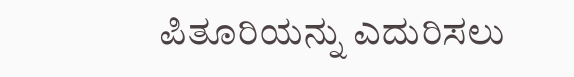ಪಿತೂರಿಯನ್ನು ಎದುರಿಸಲು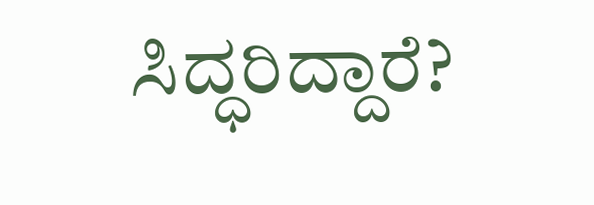ಸಿದ್ಧರಿದ್ದಾರೆ?